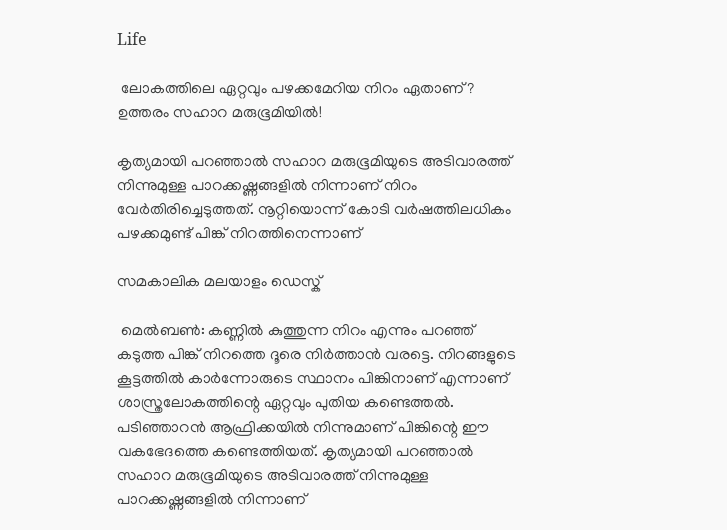Life

 ലോകത്തിലെ ഏറ്റവും പഴക്കമേറിയ നിറം ഏതാണ്?  ഉത്തരം സഹാറ മരുഭൂമിയില്‍!

കൃത്യമായി പറഞ്ഞാല്‍ സഹാറ മരുഭൂമിയുടെ അടിവാരത്ത് നിന്നുമുള്ള പാറക്കഷ്ണങ്ങളില്‍ നിന്നാണ് നിറം വേര്‍തിരിച്ചെടുത്തത്. നൂറ്റിയൊന്ന് കോടി വര്‍ഷത്തിലധികം പഴക്കമുണ്ട് പിങ്ക് നിറത്തിനെന്നാണ്

സമകാലിക മലയാളം ഡെസ്ക്

 മെല്‍ബണ്‍: കണ്ണില്‍ കുത്തുന്ന നിറം എന്നും പറഞ്ഞ് കടുത്ത പിങ്ക് നിറത്തെ ദൂരെ നിര്‍ത്താന്‍ വരട്ടെ. നിറങ്ങളുടെ കൂട്ടത്തില്‍ കാര്‍ന്നോരുടെ സ്ഥാനം പിങ്കിനാണ് എന്നാണ് ശാസ്ത്രലോകത്തിന്റെ ഏറ്റവും പുതിയ കണ്ടെത്തല്‍. പടിഞ്ഞാറന്‍ ആഫ്രിക്കയില്‍ നിന്നുമാണ് പിങ്കിന്റെ ഈ വകഭേദത്തെ കണ്ടെത്തിയത്. കൃത്യമായി പറഞ്ഞാല്‍ സഹാറ മരുഭൂമിയുടെ അടിവാരത്ത് നിന്നുമുള്ള പാറക്കഷ്ണങ്ങളില്‍ നിന്നാണ്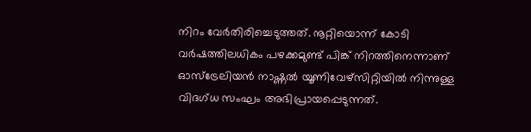നിറം വേര്‍തിരിച്ചെടുത്തത്. നൂറ്റിയൊന്ന് കോടി വര്‍ഷത്തിലധികം പഴക്കമുണ്ട് പിങ്ക് നിറത്തിനെന്നാണ് ഓസ്‌ട്രേലിയന്‍ നാഷ്ണല്‍ യൂണിവേഴ്‌സിറ്റിയില്‍ നിന്നുള്ള വിദഗ്ധ സംഘം അഭിപ്രായപ്പെടുന്നത്.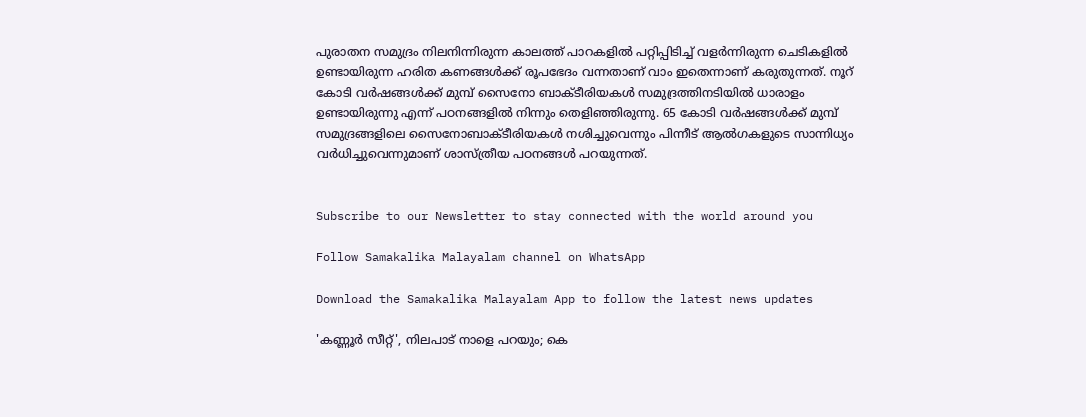പുരാതന സമുദ്രം നിലനിന്നിരുന്ന കാലത്ത് പാറകളില്‍ പറ്റിപ്പിടിച്ച് വളര്‍ന്നിരുന്ന ചെടികളില്‍ ഉണ്ടായിരുന്ന ഹരിത കണങ്ങള്‍ക്ക് രൂപഭേദം വന്നതാണ് വാം ഇതെന്നാണ് കരുതുന്നത്. നൂറ് കോടി വര്‍ഷങ്ങള്‍ക്ക് മുമ്പ് സൈനോ ബാക്ടീരിയകള്‍ സമുദ്രത്തിനടിയില്‍ ധാരാളം ഉണ്ടായിരുന്നു എന്ന് പഠനങ്ങളില്‍ നിന്നും തെളിഞ്ഞിരുന്നു. 65 കോടി വര്‍ഷങ്ങള്‍ക്ക് മുമ്പ് സമുദ്രങ്ങളിലെ സൈനോബാക്ടീരിയകള്‍ നശിച്ചുവെന്നും പിന്നീട് ആല്‍ഗകളുടെ സാന്നിധ്യം വര്‍ധിച്ചുവെന്നുമാണ് ശാസ്ത്രീയ പഠനങ്ങള്‍ പറയുന്നത്.


Subscribe to our Newsletter to stay connected with the world around you

Follow Samakalika Malayalam channel on WhatsApp

Download the Samakalika Malayalam App to follow the latest news updates

'കണ്ണൂർ സീറ്റ്', നിലപാട് നാളെ പറയും; കെ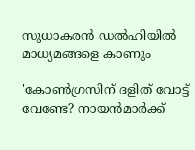സുധാകരൻ ഡൽഹിയിൽ മാധ്യമങ്ങളെ കാണും

'കോണ്‍ഗ്രസിന് ദളിത് വോട്ട് വേണ്ടേ? നായന്‍മാര്‍ക്ക്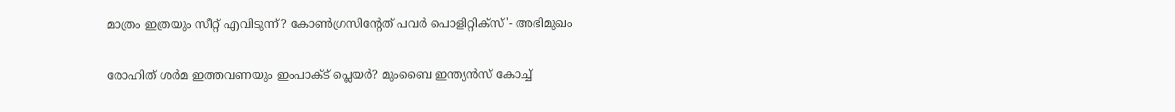മാത്രം ഇത്രയും സീറ്റ് എവിടുന്ന്? കോണ്‍ഗ്രസിന്റേത് പവര്‍ പൊളിറ്റിക്‌സ്'- അഭിമുഖം

രോഹിത് ശര്‍മ ഇത്തവണയും ഇംപാക്ട് പ്ലെയര്‍? മുംബൈ ഇന്ത്യന്‍സ് കോച്ച്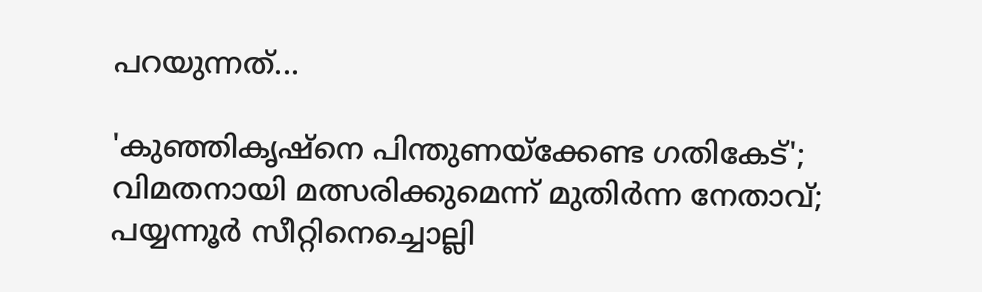പറയുന്നത്...

'കുഞ്ഞികൃഷ്‌നെ പിന്തുണയ്‌ക്കേണ്ട ഗതികേട്'; വിമതനായി മത്സരിക്കുമെന്ന് മുതിര്‍ന്ന നേതാവ്; പയ്യന്നൂര്‍ സീറ്റിനെച്ചൊല്ലി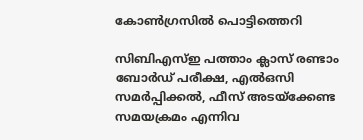കോണ്‍ഗ്രസില്‍ പൊട്ടിത്തെറി

സിബിഎസ്ഇ പത്താം ക്ലാസ് രണ്ടാം ബോർഡ് പരീക്ഷ, എൽഒസി സമർപ്പിക്കൽ, ഫീസ് അടയ്ക്കേണ്ട സമയക്രമം എന്നിവ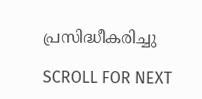പ്രസിദ്ധീകരിച്ചു

SCROLL FOR NEXT